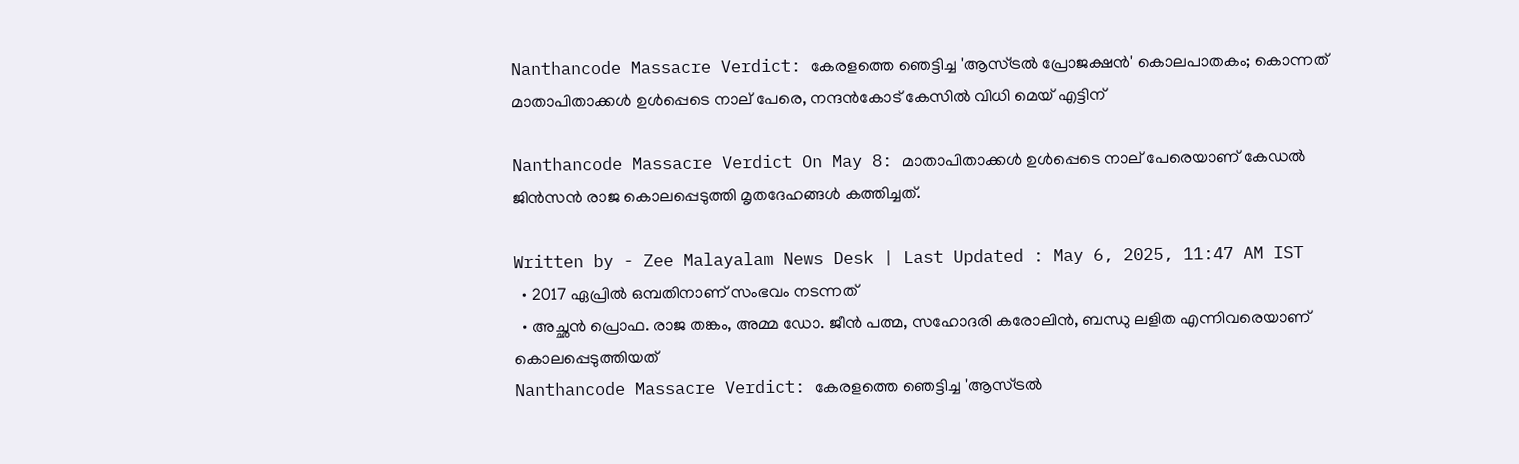Nanthancode Massacre Verdict: കേരളത്തെ ഞെട്ടിച്ച 'ആസ്ട്രൽ പ്രോജക്ഷൻ' കൊലപാതകം; കൊന്നത് മാതാപിതാക്കൾ ഉൾപ്പെടെ നാല് പേരെ, നന്ദൻകോട് കേസിൽ വിധി മെയ് എട്ടിന്

Nanthancode Massacre Verdict On May 8: മാതാപിതാക്കൾ ഉൾപ്പെടെ നാല് പേരെയാണ് കേഡൽ ജിൻസൻ രാജ കൊലപ്പെടുത്തി മൃതദേഹങ്ങൾ കത്തിച്ചത്.

Written by - Zee Malayalam News Desk | Last Updated : May 6, 2025, 11:47 AM IST
  • 2017 ഏപ്രിൽ ഒമ്പതിനാണ് സംഭവം നടന്നത്
  • അച്ഛൻ പ്രൊഫ. രാജ തങ്കം, അമ്മ ഡോ. ജീൻ പത്മ, സഹോദരി കരോലിൻ, ബന്ധു ലളിത എന്നിവരെയാണ് കൊലപ്പെടുത്തിയത്
Nanthancode Massacre Verdict: കേരളത്തെ ഞെട്ടിച്ച 'ആസ്ട്രൽ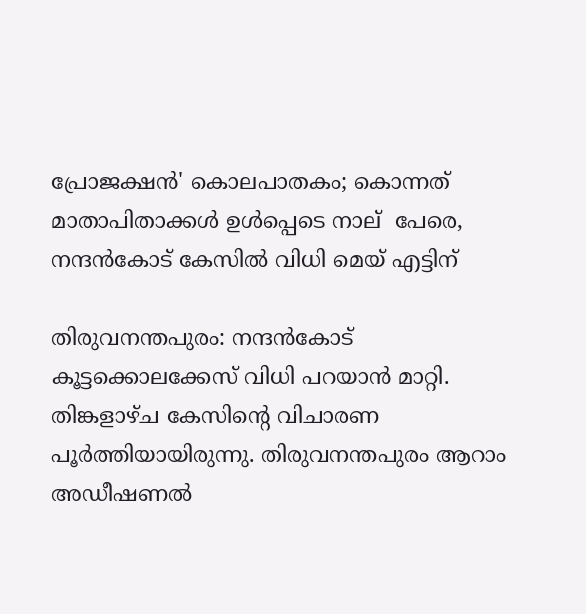പ്രോജക്ഷൻ' കൊലപാതകം; കൊന്നത് മാതാപിതാക്കൾ ഉൾപ്പെടെ നാല്  പേരെ, നന്ദൻകോട് കേസിൽ വിധി മെയ് എട്ടിന്

തിരുവനന്തപുരം: നന്ദൻകോട് കൂട്ടക്കൊലക്കേസ് വിധി പറയാൻ മാറ്റി. തിങ്കളാഴ്ച കേസിന്റെ വിചാരണ പൂർത്തിയായിരുന്നു. തിരുവനന്തപുരം ആറാം അഡീഷണൽ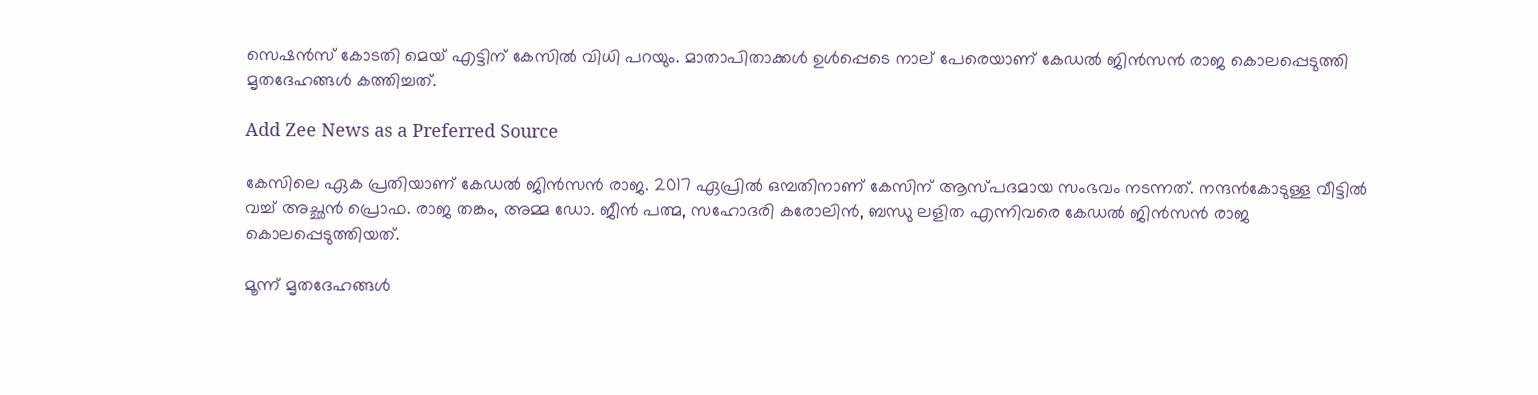സെഷൻസ് കോടതി മെയ് എട്ടിന് കേസിൽ വിധി പറയും. മാതാപിതാക്കൾ ഉൾപ്പെടെ നാല് പേരെയാണ് കേഡൽ ജിൻസൻ രാജ കൊലപ്പെടുത്തി മൃതദേഹങ്ങൾ കത്തിച്ചത്.

Add Zee News as a Preferred Source

കേസിലെ ഏക പ്രതിയാണ് കേഡൽ ജിൻസൻ രാജ. 2017 ഏപ്രിൽ ഒമ്പതിനാണ് കേസിന് ആസ്പദമായ സംഭവം നടന്നത്. നന്ദൻകോടുള്ള വീട്ടിൽ വച്ച് അച്ഛൻ പ്രൊഫ. രാജ തങ്കം, അമ്മ ഡോ. ജീൻ പത്മ, സഹോദരി കരോലിൻ, ബന്ധു ലളിത എന്നിവരെ കേഡൽ ജിൻസൻ രാജ കൊലപ്പെടുത്തിയത്.

മൂന്ന് മൃതദേഹങ്ങൾ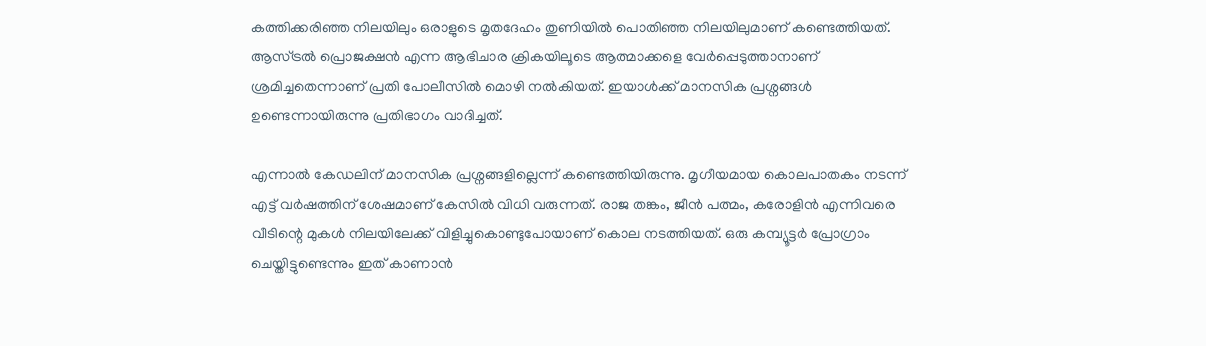കത്തിക്കരിഞ്ഞ നിലയിലും ഒരാളുടെ മൃതദേഹം തുണിയിൽ പൊതിഞ്ഞ നിലയിലുമാണ് കണ്ടെത്തിയത്. ആസ്ട്രൽ പ്രൊജക്ഷൻ എന്ന ആഭിചാര ക്രികയിലൂടെ ആത്മാക്കളെ വേർപ്പെടുത്താനാണ് ശ്രമിച്ചതെന്നാണ് പ്രതി പോലീസിൽ മൊഴി നൽകിയത്. ഇയാൾക്ക് മാനസിക പ്രശ്നങ്ങൾ ഉണ്ടെന്നായിരുന്നു പ്രതിഭാഗം വാദിച്ചത്.

എന്നാൽ കേഡലിന് മാനസിക പ്രശ്നങ്ങളില്ലെന്ന് കണ്ടെത്തിയിരുന്നു. മൃഗീയമായ കൊലപാതകം നടന്ന് എട്ട് വർഷത്തിന് ശേഷമാണ് കേസിൽ വിധി വരുന്നത്. രാജ തങ്കം, ജീൻ പത്മം, കരോളിൻ എന്നിവരെ വീടിന്റെ മുകൾ നിലയിലേക്ക് വിളിച്ചുകൊണ്ടുപോയാണ് കൊല നടത്തിയത്. ഒരു കമ്പ്യൂട്ടർ പ്രോഗ്രാം ചെയ്തിട്ടുണ്ടെന്നും ഇത് കാണാൻ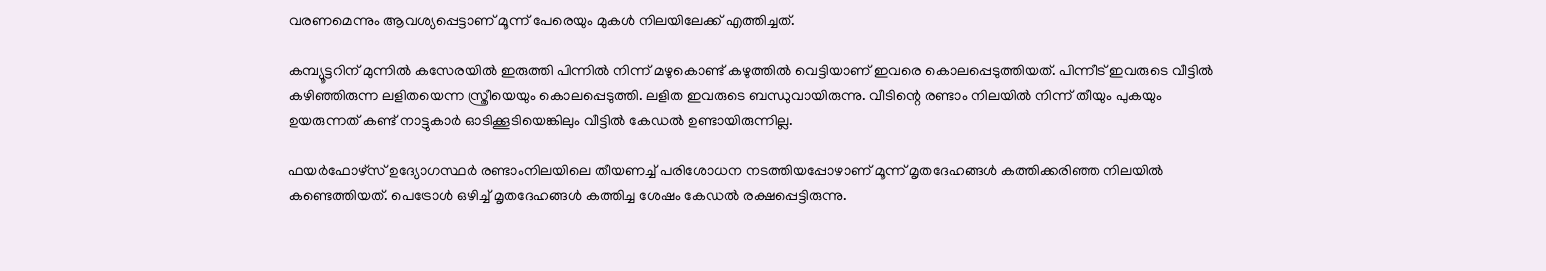വരണമെന്നും ആവശ്യപ്പെട്ടാണ് മൂന്ന് പേരെയും മുകൾ നിലയിലേക്ക് എത്തിച്ചത്.

കമ്പ്യൂട്ടറിന് മുന്നിൽ കസേരയിൽ ഇരുത്തി പിന്നിൽ നിന്ന് മഴുകൊണ്ട് കഴുത്തിൽ വെട്ടിയാണ് ഇവരെ കൊലപ്പെടുത്തിയത്. പിന്നീട് ഇവരുടെ വീട്ടിൽ കഴിഞ്ഞിരുന്ന ലളിതയെന്ന സ്ത്രീയെയും കൊലപ്പെടുത്തി. ലളിത ഇവരുടെ ബന്ധുവായിരുന്നു. വീടിന്റെ രണ്ടാം നിലയിൽ നിന്ന് തീയും പുകയും ഉയരുന്നത് കണ്ട് നാട്ടുകാർ ഓടിക്കൂടിയെങ്കിലും വീട്ടിൽ കേഡൽ ഉണ്ടായിരുന്നില്ല.

ഫയർഫോഴ്സ് ഉദ്യോഗസ്ഥർ രണ്ടാംനിലയിലെ തീയണച്ച് പരിശോധന നടത്തിയപ്പോഴാണ് മൂന്ന് മൃതദേഹങ്ങൾ കത്തിക്കരിഞ്ഞ നിലയിൽ കണ്ടെത്തിയത്. പെട്രോൾ ഒഴിച്ച് മൃതദേഹങ്ങൾ കത്തിച്ച ശേഷം കേഡൽ രക്ഷപ്പെട്ടിരുന്നു.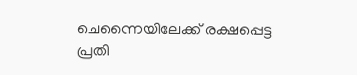ചെന്നൈയിലേക്ക് രക്ഷപ്പെട്ട പ്രതി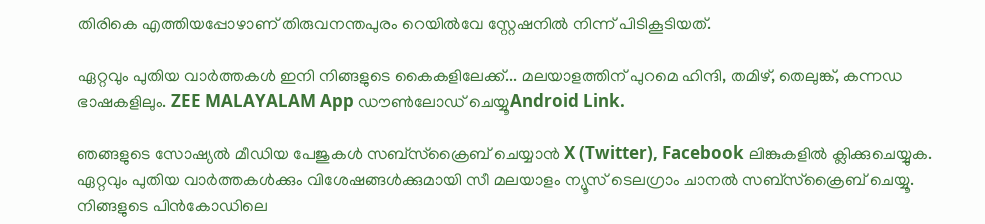തിരികെ എത്തിയപ്പോഴാണ് തിരുവനന്തപുരം റെയിൽവേ സ്റ്റേഷനിൽ നിന്ന് പിടികൂടിയത്.

ഏറ്റവും പുതിയ വാർത്തകൾ ഇനി നിങ്ങളുടെ കൈകളിലേക്ക്... മലയാളത്തിന് പുറമെ ഹിന്ദി, തമിഴ്, തെലുങ്ക്, കന്നഡ ഭാഷകളിലും. ZEE MALAYALAM App ഡൗൺലോഡ് ചെയ്യൂAndroid Link.

ഞങ്ങളുടെ സോഷ്യൽ മീഡിയ പേജുകൾ സബ്‌സ്‌ക്രൈബ് ചെയ്യാൻ X (Twitter), Facebook ലിങ്കുകളിൽ ക്ലിക്കുചെയ്യുക. ഏറ്റവും പുതിയ വാര്‍ത്തകൾക്കും വിശേഷങ്ങൾക്കുമായി സീ മലയാളം ന്യൂസ് ടെലഗ്രാം ചാനല്‍ സബ്‌സ്‌ക്രൈബ് ചെയ്യൂ. നിങ്ങളുടെ പിൻകോഡിലെ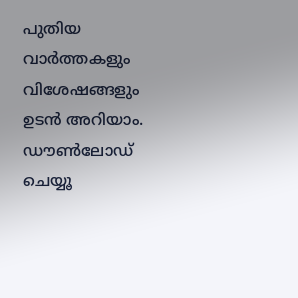പുതിയ വാർത്തകളും വിശേഷങ്ങളും ഉടൻ അറിയാം. ഡൗൺലോഡ് ചെയ്യൂ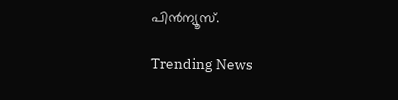പിൻന്യൂസ്.

Trending News